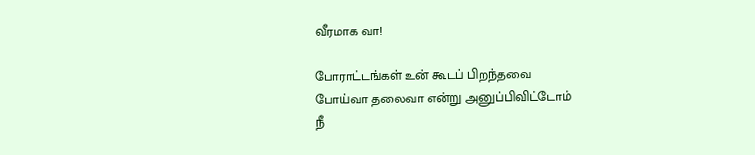வீரமாக வா!

போராட்டங்கள் உன் கூடப் பிறந்தவை
போய்வா தலைவா என்று அனுப்பிவிட்டோம்
நீ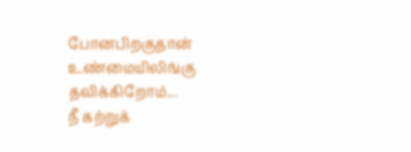போனபிறகுதான்
உண்மையிலிங்கு தவிக்கிறோம்...
நீ கற்றுக்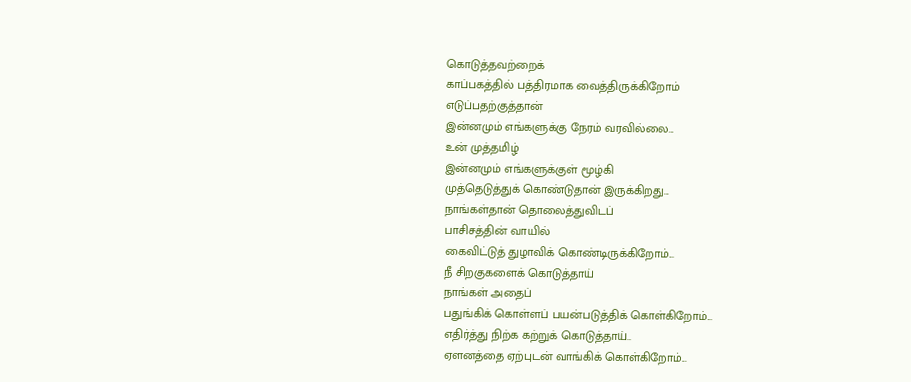கொடுத்தவற்றைக்
காப்பகத்தில் பத்திரமாக வைத்திருக்கிறோம்
எடுப்பதற்குத்தான்
இன்னமும் எங்களுக்கு நேரம் வரவில்லை...
உன் முத்தமிழ்
இன்னமும் எங்களுக்குள் மூழ்கி
முத்தெடுத்துக் கொண்டுதான் இருக்கிறது...
நாங்கள்தான் தொலைத்துவிடப்
பாசிசத்தின் வாயில்
கைவிட்டுத் துழாவிக் கொண்டிருக்கிறோம்...
நீ சிறகுகளைக் கொடுத்தாய்
நாங்கள் அதைப்
பதுங்கிக் கொள்ளப் பயன்படுத்திக் கொள்கிறோம்...
எதிர்த்து நிற்க கற்றுக் கொடுத்தாய்..
ஏளனத்தை ஏற்புடன் வாங்கிக் கொள்கிறோம்...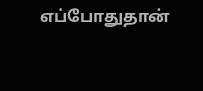எப்போதுதான்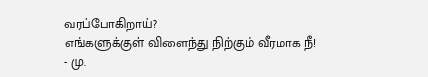வரப்போகிறாய்?
எங்களுக்குள் விளைந்து நிற்கும் வீரமாக நீ!
- மு.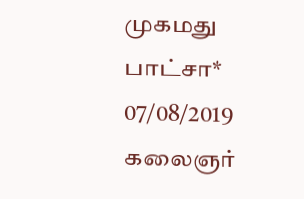முகமது பாட்சா*
07/08/2019
கலைஞர்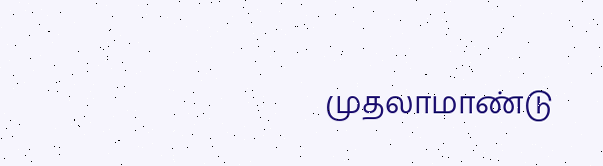முதலாமாண்டு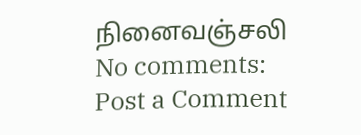நினைவஞ்சலி
No comments:
Post a Comment